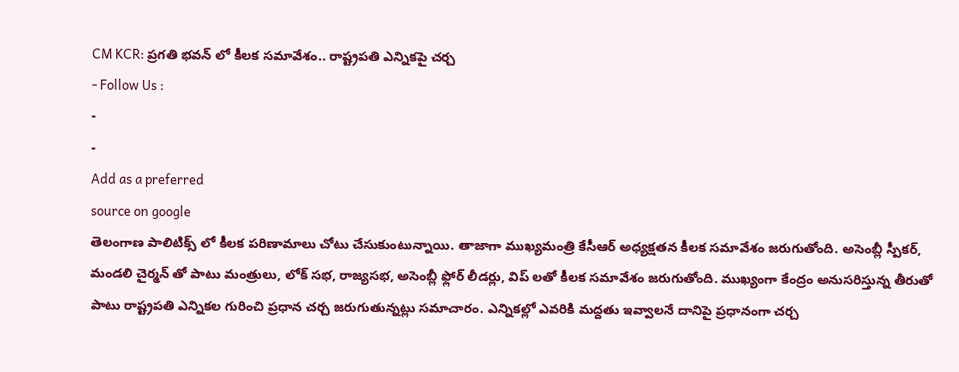CM KCR: ప్రగతి భవన్ లో కీలక సమావేశం.. రాష్ట్రపతి ఎన్నికపై చర్చ
- Follow Us :
-
-
Add as a preferred
source on google
తెలంగాణ పాలిటిక్స్ లో కీలక పరిణామాలు చోటు చేసుకుంటున్నాయి. తాజాగా ముఖ్యమంత్రి కేసీఆర్ అధ్యక్షతన కీలక సమావేశం జరుగుతోంది. అసెంబ్లీ స్పీకర్, మండలి చైర్మన్ తో పాటు మంత్రులు, లోక్ సభ, రాజ్యసభ, అసెంబ్లీ ఫ్లోర్ లీడర్లు, విప్ లతో కీలక సమావేశం జరుగుతోంది. ముఖ్యంగా కేంద్రం అనుసరిస్తున్న తీరుతో పాటు రాష్ట్రపతి ఎన్నికల గురించి ప్రధాన చర్చ జరుగుతున్నట్లు సమాచారం. ఎన్నికల్లో ఎవరికి మద్దతు ఇవ్వాలనే దానిపై ప్రధానంగా చర్చ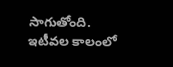సాగుతోంది.
ఇటీవల కాలంలో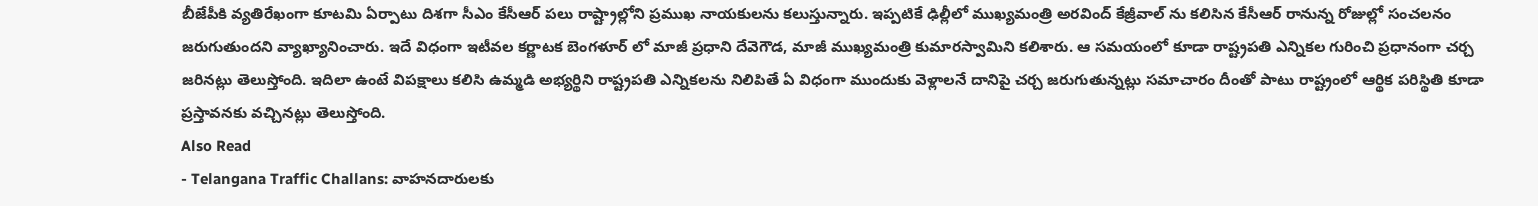బీజేపీకి వ్యతిరేఖంగా కూటమి ఏర్పాటు దిశగా సీఎం కేసీఆర్ పలు రాష్ట్రాల్లోని ప్రముఖ నాయకులను కలుస్తున్నారు. ఇప్పటికే ఢిల్లీలో ముఖ్యమంత్రి అరవింద్ కేజ్రీవాల్ ను కలిసిన కేసీఆర్ రానున్న రోజుల్లో సంచలనం జరుగుతుందని వ్యాఖ్యానించారు. ఇదే విధంగా ఇటీవల కర్ణాటక బెంగళూర్ లో మాజీ ప్రధాని దేవెగౌడ, మాజీ ముఖ్యమంత్రి కుమారస్వామిని కలిశారు. ఆ సమయంలో కూడా రాష్ట్రపతి ఎన్నికల గురించి ప్రధానంగా చర్చ జరినట్లు తెలుస్తోంది. ఇదిలా ఉంటే విపక్షాలు కలిసి ఉమ్మడి అభ్యర్థిని రాష్ట్రపతి ఎన్నికలను నిలిపితే ఏ విధంగా ముందుకు వెళ్లాలనే దానిపై చర్చ జరుగుతున్నట్లు సమాచారం దీంతో పాటు రాష్ట్రంలో ఆర్థిక పరిస్థితి కూడా ప్రస్తావనకు వచ్చినట్లు తెలుస్తోంది.
Also Read
- Telangana Traffic Challans: వాహనదారులకు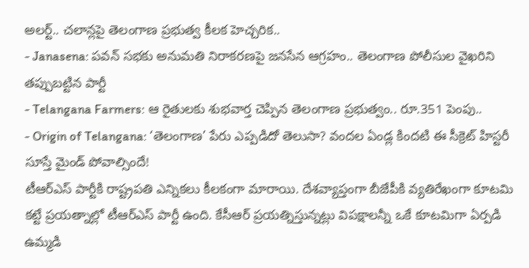అలర్ట్.. చలాన్లపై తెలంగాణ ప్రభుత్వ కీలక హెచ్చరిక..
- Janasena: పవన్ సభకు అనుమతి నిరాకరణపై జనసేన ఆగ్రహం.. తెలంగాణ పోలీసుల వైఖరిని తప్పుబట్టిన పార్టీ
- Telangana Farmers: ఆ రైతులకు శుభవార్త చెప్పిన తెలంగాణ ప్రభుత్వం.. రూ.351 పెంపు..
- Origin of Telangana: ‘తెలంగాణ’ పేరు ఎప్పడిదో తెలుసా? వందల ఏండ్ల కిందటి ఈ సీక్రెట్ హిస్టరీ సూస్తే మైండ్ పోవాల్సిందే!
టీఆర్ఎస్ పార్టీకి రాష్ట్రపతి ఎన్నికలు కీలకంగా మారాయి. దేశవ్యాప్తంగా బీజేపీకి వ్యతిరేఖంగా కూటమి కట్టే ప్రయత్నాల్లో టీఆర్ఎస్ పార్టీ ఉంది. కేసీఆర్ ప్రయత్నిస్తున్నట్లు విపక్షాలన్నీ ఒకే కూటమిగా ఏర్పడి ఉమ్మడి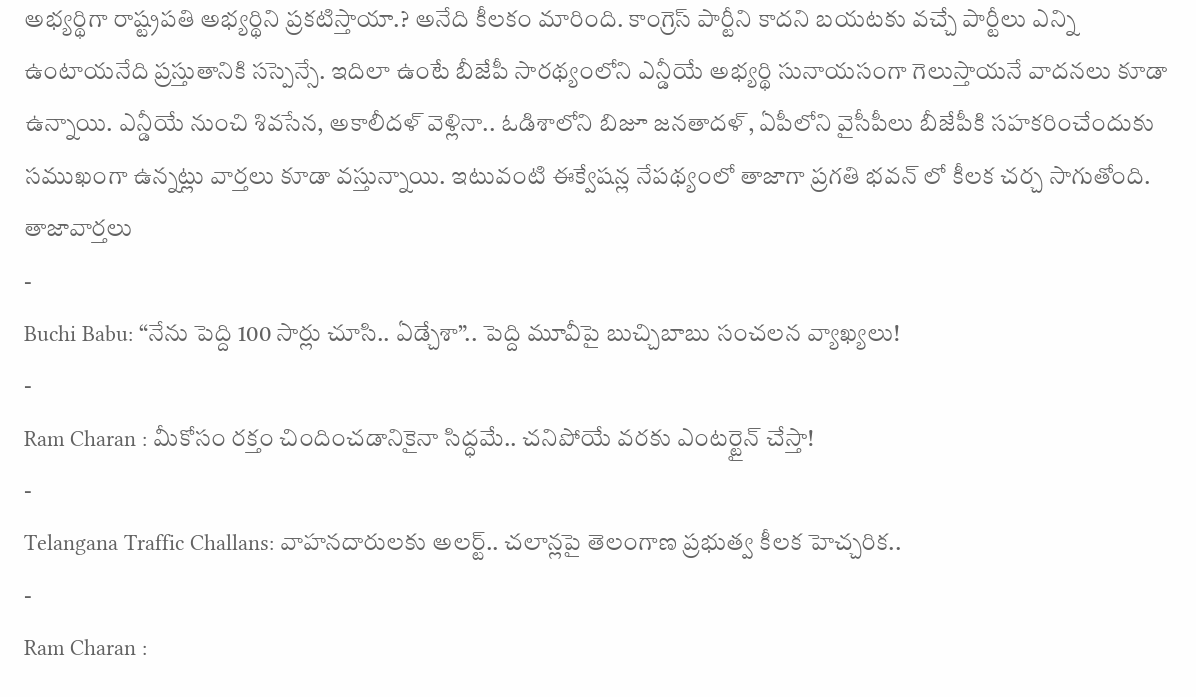అభ్యర్థిగా రాష్ట్రపతి అభ్యర్థిని ప్రకటిస్తాయా.? అనేది కీలకం మారింది. కాంగ్రెస్ పార్టీని కాదని బయటకు వచ్చే పార్టీలు ఎన్ని ఉంటాయనేది ప్రస్తుతానికి సస్పెన్సే. ఇదిలా ఉంటే బీజేపీ సారథ్యంలోని ఎన్డీయే అభ్యర్థి సునాయసంగా గెలుస్తాయనే వాదనలు కూడా ఉన్నాయి. ఎన్డీయే నుంచి శివసేన, అకాలీదళ్ వెళ్లినా.. ఓడిశాలోని బిజూ జనతాదళ్, ఏపీలోని వైసీపీలు బీజేపీకి సహకరించేందుకు సముఖంగా ఉన్నట్లు వార్తలు కూడా వస్తున్నాయి. ఇటువంటి ఈక్వేషన్ల నేపథ్యంలో తాజాగా ప్రగతి భవన్ లో కీలక చర్చ సాగుతోంది.
తాజావార్తలు
-
Buchi Babu: “నేను పెద్ది 100 సార్లు చూసి.. ఏడ్చేశా”.. పెద్ది మూవీపై బుచ్చిబాబు సంచలన వ్యాఖ్యలు!
-
Ram Charan : మీకోసం రక్తం చిందించడానికైనా సిద్ధమే.. చనిపోయే వరకు ఎంటర్టైన్ చేస్తా!
-
Telangana Traffic Challans: వాహనదారులకు అలర్ట్.. చలాన్లపై తెలంగాణ ప్రభుత్వ కీలక హెచ్చరిక..
-
Ram Charan :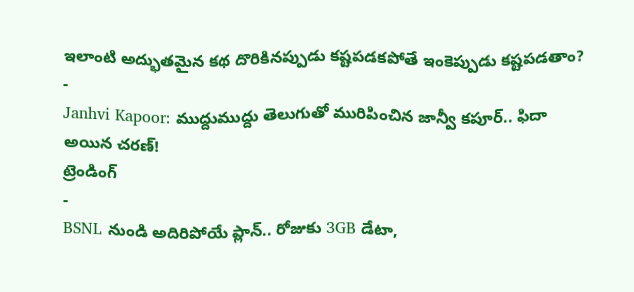ఇలాంటి అద్భుతమైన కథ దొరికినప్పుడు కష్టపడకపోతే ఇంకెప్పుడు కష్టపడతాం?
-
Janhvi Kapoor: ముద్దుముద్దు తెలుగుతో మురిపించిన జాన్వీ కపూర్.. ఫిదా అయిన చరణ్!
ట్రెండింగ్
-
BSNL నుండి అదిరిపోయే ప్లాన్.. రోజుకు 3GB డేటా,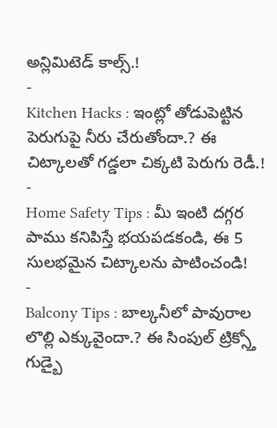అన్లిమిటెడ్ కాల్స్.!
-
Kitchen Hacks : ఇంట్లో తోడుపెట్టిన పెరుగుపై నీరు చేరుతోందా.? ఈ చిట్కాలతో గడ్డలా చిక్కటి పెరుగు రెడీ.!
-
Home Safety Tips : మీ ఇంటి దగ్గర పాము కనిపిస్తే భయపడకండి, ఈ 5 సులభమైన చిట్కాలను పాటించండి!
-
Balcony Tips : బాల్కనీలో పావురాల లొల్లి ఎక్కువైందా.? ఈ సింపుల్ ట్రిక్స్తో గుడ్బై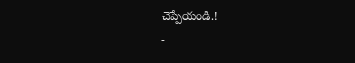చెప్పేయండి.!
-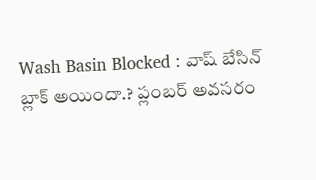Wash Basin Blocked : వాష్ బేసిన్ బ్లాక్ అయిందా.? ప్లంబర్ అవసరం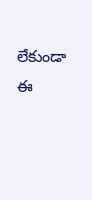లేకుండా ఈ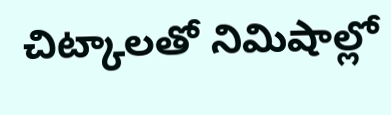చిట్కాలతో నిమిషాల్లో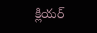క్లియర్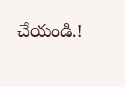చేయండి.!